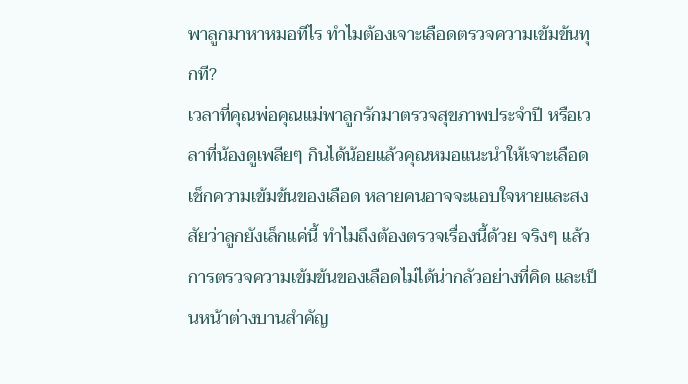พาลูกมาหาหมอทีไร ทำไมต้องเจาะเลือดตรวจความเข้มข้นทุกที?
เวลาที่คุณพ่อคุณแม่พาลูกรักมาตรวจสุขภาพประจำปี หรือเวลาที่น้องดูเพลียๆ กินได้น้อยแล้วคุณหมอแนะนำให้เจาะเลือดเช็กความเข้มข้นของเลือด หลายคนอาจจะแอบใจหายและสงสัยว่าลูกยังเล็กแค่นี้ ทำไมถึงต้องตรวจเรื่องนี้ด้วย จริงๆ แล้วการตรวจความเข้มข้นของเลือดไม่ได้น่ากลัวอย่างที่คิด และเป็นหน้าต่างบานสำคัญ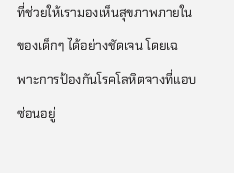ที่ช่วยให้เรามองเห็นสุขภาพภายในของเด็กๆ ได้อย่างชัดเจน โดยเฉพาะการป้องกันโรคโลหิตจางที่แอบซ่อนอยู่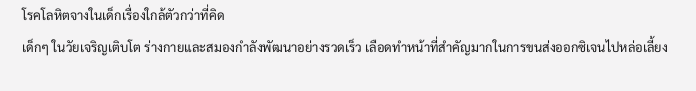โรคโลหิตจางในเด็กเรื่องใกล้ตัวกว่าที่คิด
เด็กๆ ในวัยเจริญเติบโต ร่างกายและสมองกำลังพัฒนาอย่างรวดเร็ว เลือดทำหน้าที่สำคัญมากในการขนส่งออกซิเจนไปหล่อเลี้ยง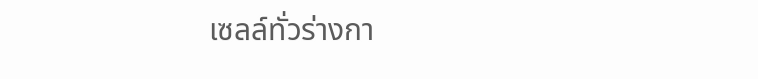เซลล์ทั่วร่างกา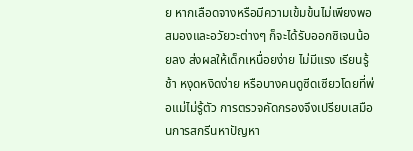ย หากเลือดจางหรือมีความเข้มข้นไม่เพียงพอ สมองและอวัยวะต่างๆ ก็จะได้รับออกซิเจนน้อยลง ส่งผลให้เด็กเหนื่อยง่าย ไม่มีแรง เรียนรู้ช้า หงุดหงิดง่าย หรือบางคนดูซีดเซียวโดยที่พ่อแม่ไม่รู้ตัว การตรวจคัดกรองจึงเปรียบเสมือนการสกรีนหาปัญหา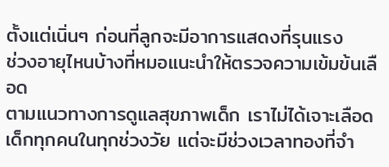ตั้งแต่เนิ่นๆ ก่อนที่ลูกจะมีอาการแสดงที่รุนแรง
ช่วงอายุไหนบ้างที่หมอแนะนำให้ตรวจความเข้มข้นเลือด
ตามแนวทางการดูแลสุขภาพเด็ก เราไม่ได้เจาะเลือดเด็กทุกคนในทุกช่วงวัย แต่จะมีช่วงเวลาทองที่จำ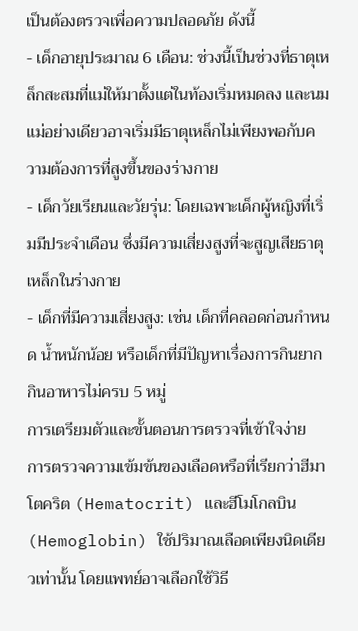เป็นต้องตรวจเพื่อความปลอดภัย ดังนี้
- เด็กอายุประมาณ 6 เดือน: ช่วงนี้เป็นช่วงที่ธาตุเหล็กสะสมที่แม่ให้มาตั้งแต่ในท้องเริ่มหมดลง และนมแม่อย่างเดียวอาจเริ่มมีธาตุเหล็กไม่เพียงพอกับความต้องการที่สูงขึ้นของร่างกาย
- เด็กวัยเรียนและวัยรุ่น: โดยเฉพาะเด็กผู้หญิงที่เริ่มมีประจำเดือน ซึ่งมีความเสี่ยงสูงที่จะสูญเสียธาตุเหล็กในร่างกาย
- เด็กที่มีความเสี่ยงสูง: เช่น เด็กที่คลอดก่อนกำหนด น้ำหนักน้อย หรือเด็กที่มีปัญหาเรื่องการกินยาก กินอาหารไม่ครบ 5 หมู่
การเตรียมตัวและขั้นตอนการตรวจที่เข้าใจง่าย
การตรวจความเข้มข้นของเลือดหรือที่เรียกว่าฮีมาโตคริต (Hematocrit) และฮีโมโกลบิน (Hemoglobin) ใช้ปริมาณเลือดเพียงนิดเดียวเท่านั้น โดยแพทย์อาจเลือกใช้วิธี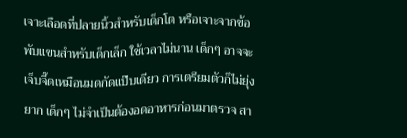เจาะเลือดที่ปลายนิ้วสำหรับเด็กโต หรือเจาะจากข้อพับแขนสำหรับเด็กเล็ก ใช้เวลาไม่นาน เด็กๆ อาจจะเจ็บจี๊ดเหมือนมดกัดแป๊บเดียว การเตรียมตัวก็ไม่ยุ่งยาก เด็กๆ ไม่จำเป็นต้องอดอาหารก่อนมาตรวจ สา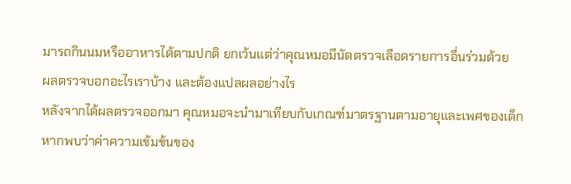มารถกินนมหรืออาหารได้ตามปกติ ยกเว้นแต่ว่าคุณหมอมีนัดตรวจเลือดรายการอื่นร่วมด้วย
ผลตรวจบอกอะไรเราบ้าง และต้องแปลผลอย่างไร
หลังจากได้ผลตรวจออกมา คุณหมอจะนำมาเทียบกับเกณฑ์มาตรฐานตามอายุและเพศของเด็ก หากพบว่าค่าความเข้มข้นของ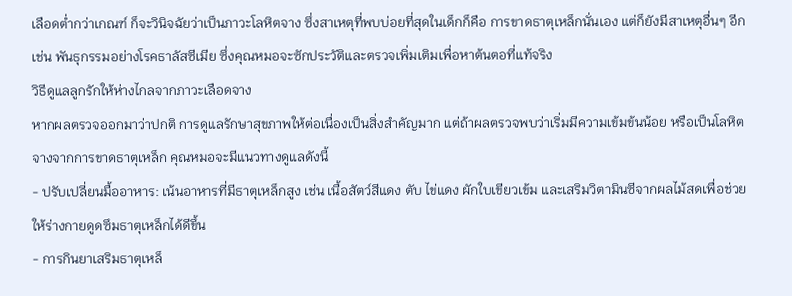เลือดต่ำกว่าเกณฑ์ ก็จะวินิจฉัยว่าเป็นภาวะโลหิตจาง ซึ่งสาเหตุที่พบบ่อยที่สุดในเด็กก็คือ การขาดธาตุเหล็กนั่นเอง แต่ก็ยังมีสาเหตุอื่นๆ อีก เช่น พันธุกรรมอย่างโรคธาลัสซีเมีย ซึ่งคุณหมอจะซักประวัติและตรวจเพิ่มเติมเพื่อหาต้นตอที่แท้จริง
วิธีดูแลลูกรักให้ห่างไกลจากภาวะเลือดจาง
หากผลตรวจออกมาว่าปกติ การดูแลรักษาสุขภาพให้ต่อเนื่องเป็นสิ่งสำคัญมาก แต่ถ้าผลตรวจพบว่าเริ่มมีความเข้มข้นน้อย หรือเป็นโลหิตจางจากการขาดธาตุเหล็ก คุณหมอจะมีแนวทางดูแลดังนี้
- ปรับเปลี่ยนมื้ออาหาร: เน้นอาหารที่มีธาตุเหล็กสูง เช่น เนื้อสัตว์สีแดง ตับ ไข่แดง ผักใบเขียวเข้ม และเสริมวิตามินซีจากผลไม้สดเพื่อช่วยให้ร่างกายดูดซึมธาตุเหล็กได้ดีขึ้น
- การกินยาเสริมธาตุเหล็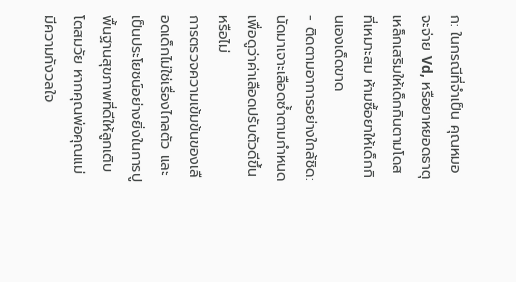ก: ในกรณีที่จำเป็น คุณหมอจะจ่าย Vd, หรือยาหยอดธาตุเหล็กเสริมให้เด็กกินตามโดสที่เหมาะสม ห้ามซื้อยาให้เด็กกินเองเด็ดขาด
- ติดตามอาการอย่างใกล้ชิด: นัดมาเจาะเลือดซ้ำตามกำหนดเพื่อดูว่าค่าเลือดปรับตัวดีขึ้นหรือไม่
การตรวจความเข้มข้นของเลือดเด็กไม่ใช่เรื่องไกลตัว และเป็นประโยชน์อย่างยิ่งในการปูพื้นฐานสุขภาพที่ดีให้ลูกเติบโตสมวัย หากคุณพ่อคุณแม่มีความกังวลใจ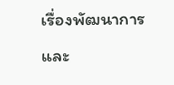เรื่องพัฒนาการและ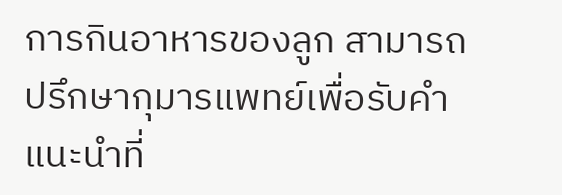การกินอาหารของลูก สามารถปรึกษากุมารแพทย์เพื่อรับคำแนะนำที่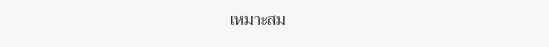เหมาะสม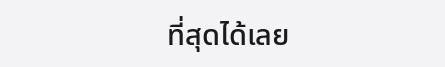ที่สุดได้เลย